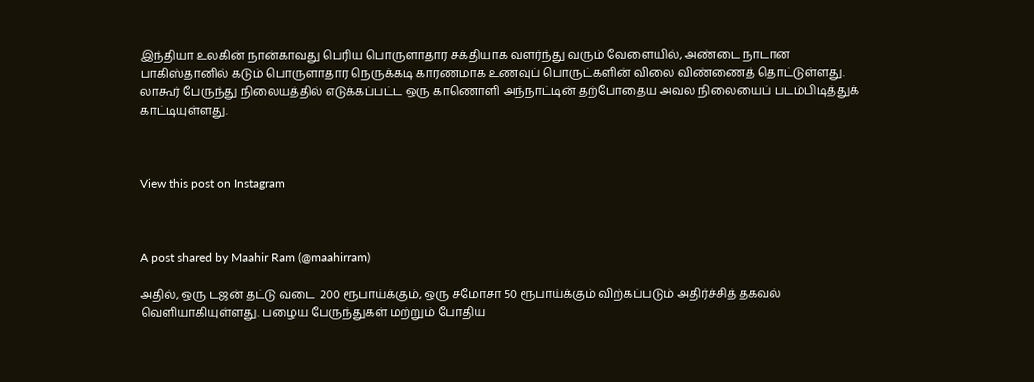இந்தியா உலகின் நான்காவது பெரிய பொருளாதார சக்தியாக வளர்ந்து வரும் வேளையில், அண்டை நாடான பாகிஸ்தானில் கடும் பொருளாதார நெருக்கடி காரணமாக உணவுப் பொருட்களின் விலை விண்ணைத் தொட்டுள்ளது. லாகூர் பேருந்து நிலையத்தில் எடுக்கப்பட்ட ஒரு காணொளி அந்நாட்டின் தற்போதைய அவல நிலையைப் படம்பிடித்துக் காட்டியுள்ளது.



View this post on Instagram



A post shared by Maahir Ram (@maahirram)

அதில், ஒரு டஜன் தட்டு வடை  200 ரூபாய்க்கும், ஒரு சமோசா 50 ரூபாய்க்கும் விற்கப்படும் அதிர்ச்சித் தகவல் வெளியாகியுள்ளது. பழைய பேருந்துகள் மற்றும் போதிய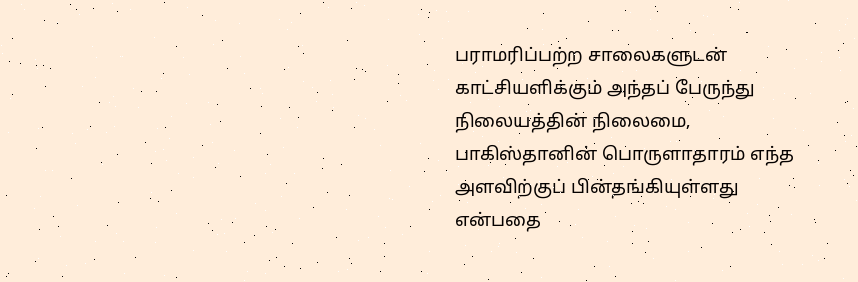பராமரிப்பற்ற சாலைகளுடன் காட்சியளிக்கும் அந்தப் பேருந்து நிலையத்தின் நிலைமை, பாகிஸ்தானின் பொருளாதாரம் எந்த அளவிற்குப் பின்தங்கியுள்ளது என்பதை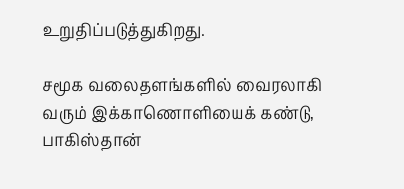உறுதிப்படுத்துகிறது.

சமூக வலைதளங்களில் வைரலாகி வரும் இக்காணொளியைக் கண்டு, பாகிஸ்தான்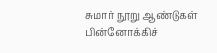சுமார் நூறு ஆண்டுகள் பின்னோக்கிச்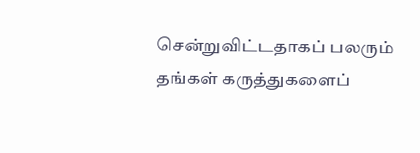சென்றுவிட்டதாகப் பலரும் தங்கள் கருத்துகளைப்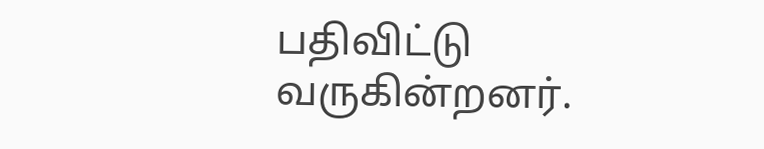பதிவிட்டு வருகின்றனர்.